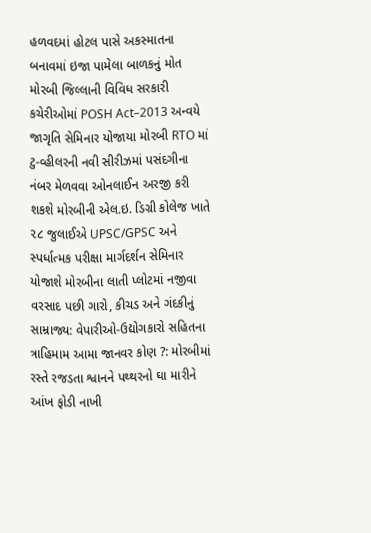હળવદમાં હોટલ પાસે અકસ્માતના બનાવમાં ઇજા પામેલા બાળકનું મોત મોરબી જિલ્લાની વિવિધ સરકારી કચેરીઓમાં POSH Act–2013 અન્વયે જાગૃતિ સેમિનાર યોજાયા મોરબી RTO માં ટુ-વ્હીલરની નવી સીરીઝમાં પસંદગીના નંબર મેળવવા ઓનલાઈન અરજી કરી શકશે મોરબીની એલ.ઇ. ડિગ્રી કોલેજ ખાતે ૨૮ જુલાઈએ UPSC/GPSC અને સ્પર્ધાત્મક પરીક્ષા માર્ગદર્શન સેમિનાર યોજાશે મોરબીના લાતી પ્લોટમાં નજીવા વરસાદ પછી ગારો, કીચડ અને ગંદકીનું સામ્રાજ્ય: વેપારીઓ-ઉદ્યોગકારો સહિતના ત્રાહિમામ આમા જાનવર કોણ ?: મોરબીમાં રસ્તે રજડતા શ્વાનને પથ્થરનો ઘા મારીને આંખ ફોડી નાખી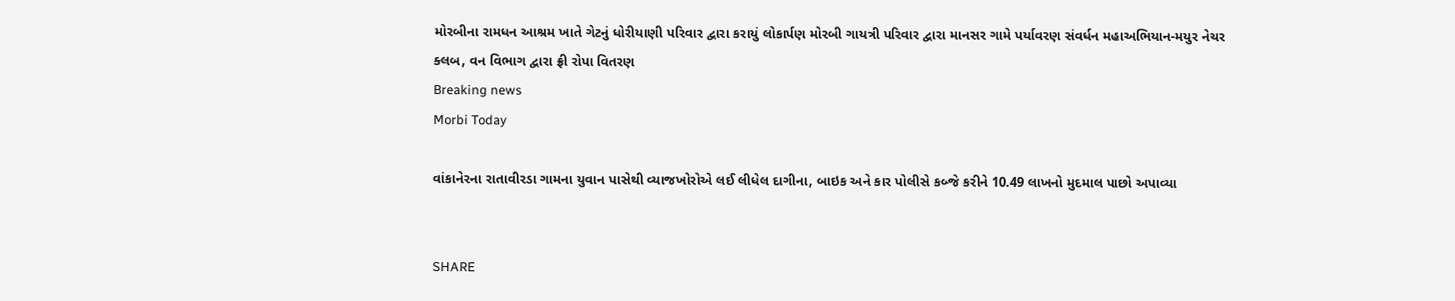મોરબીના રામધન આશ્રમ ખાતે ગેટનું ધોરીયાણી પરિવાર દ્વારા કરાયું લોકાર્પણ મોરબી ગાયત્રી પરિવાર દ્વારા માનસર ગામે પર્યાવરણ સંવર્ધન મહાઅભિયાન-મયુર નેચર ક્લબ, વન વિભાગ દ્વારા ફ્રી રોપા વિતરણ
Breaking news
Morbi Today

વાંકાનેરના રાતાવીરડા ગામના યુવાન પાસેથી વ્યાજખોરોએ લઈ લીધેલ દાગીના, બાઇક અને કાર પોલીસે કબ્જે કરીને 10.49 લાખનો મુદમાલ પાછો અપાવ્યા


SHARE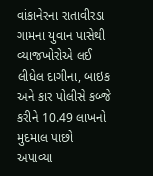વાંકાનેરના રાતાવીરડા ગામના યુવાન પાસેથી વ્યાજખોરોએ લઈ લીધેલ દાગીના, બાઇક અને કાર પોલીસે કબ્જે કરીને 10.49 લાખનો મુદમાલ પાછો અપાવ્યા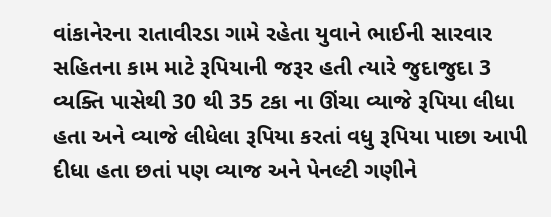વાંકાનેરના રાતાવીરડા ગામે રહેતા યુવાને ભાઈની સારવાર સહિતના કામ માટે રૂપિયાની જરૂર હતી ત્યારે જુદાજુદા 3 વ્યક્તિ પાસેથી 30 થી 35 ટકા ના ઊંચા વ્યાજે રૂપિયા લીધા હતા અને વ્યાજે લીધેલા રૂપિયા કરતાં વધુ રૂપિયા પાછા આપી દીધા હતા છતાં પણ વ્યાજ અને પેનલ્ટી ગણીને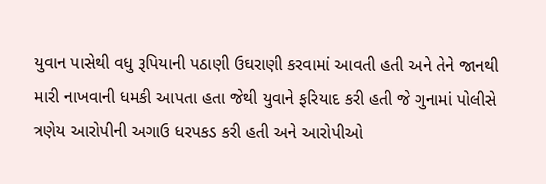યુવાન પાસેથી વધુ રૂપિયાની પઠાણી ઉઘરાણી કરવામાં આવતી હતી અને તેને જાનથી મારી નાખવાની ધમકી આપતા હતા જેથી યુવાને ફરિયાદ કરી હતી જે ગુનામાં પોલીસે ત્રણેય આરોપીની અગાઉ ધરપકડ કરી હતી અને આરોપીઓ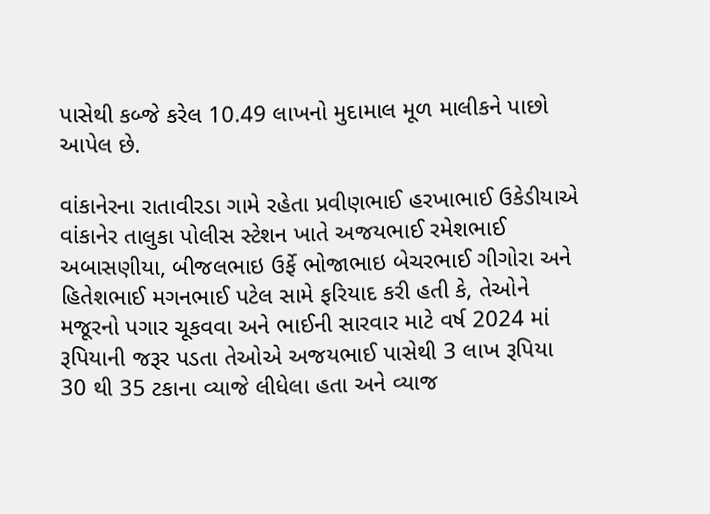પાસેથી કબ્જે કરેલ 10.49 લાખનો મુદામાલ મૂળ માલીકને પાછો આપેલ છે.

વાંકાનેરના રાતાવીરડા ગામે રહેતા પ્રવીણભાઈ હરખાભાઈ ઉકેડીયાએ વાંકાનેર તાલુકા પોલીસ સ્ટેશન ખાતે અજયભાઈ રમેશભાઈ અબાસણીયા, બીજલભાઇ ઉર્ફે ભોજાભાઇ બેચરભાઈ ગીગોરા અને હિતેશભાઈ મગનભાઈ પટેલ સામે ફરિયાદ કરી હતી કે, તેઓને મજૂરનો પગાર ચૂકવવા અને ભાઈની સારવાર માટે વર્ષ 2024 માં રૂપિયાની જરૂર પડતા તેઓએ અજયભાઈ પાસેથી 3 લાખ રૂપિયા 30 થી 35 ટકાના વ્યાજે લીધેલા હતા અને વ્યાજ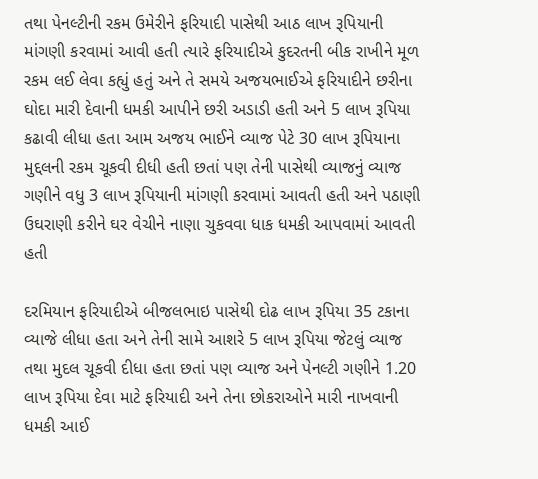તથા પેનલ્ટીની રકમ ઉમેરીને ફરિયાદી પાસેથી આઠ લાખ રૂપિયાની માંગણી કરવામાં આવી હતી ત્યારે ફરિયાદીએ કુદરતની બીક રાખીને મૂળ રકમ લઈ લેવા કહ્યું હતું અને તે સમયે અજયભાઈએ ફરિયાદીને છરીના ઘોદા મારી દેવાની ધમકી આપીને છરી અડાડી હતી અને 5 લાખ રૂપિયા કઢાવી લીધા હતા આમ અજય ભાઈને વ્યાજ પેટે 30 લાખ રૂપિયાના મુદ્દલની રકમ ચૂકવી દીધી હતી છતાં પણ તેની પાસેથી વ્યાજનું વ્યાજ ગણીને વધુ 3 લાખ રૂપિયાની માંગણી કરવામાં આવતી હતી અને પઠાણી ઉઘરાણી કરીને ઘર વેચીને નાણા ચુકવવા ધાક ધમકી આપવામાં આવતી હતી

દરમિયાન ફરિયાદીએ બીજલભાઇ પાસેથી દોઢ લાખ રૂપિયા 35 ટકાના વ્યાજે લીધા હતા અને તેની સામે આશરે 5 લાખ રૂપિયા જેટલું વ્યાજ તથા મુદલ ચૂકવી દીધા હતા છતાં પણ વ્યાજ અને પેનલ્ટી ગણીને 1.20 લાખ રૂપિયા દેવા માટે ફરિયાદી અને તેના છોકરાઓને મારી નાખવાની ધમકી આઈ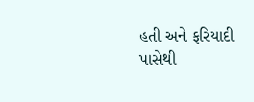હતી અને ફરિયાદી પાસેથી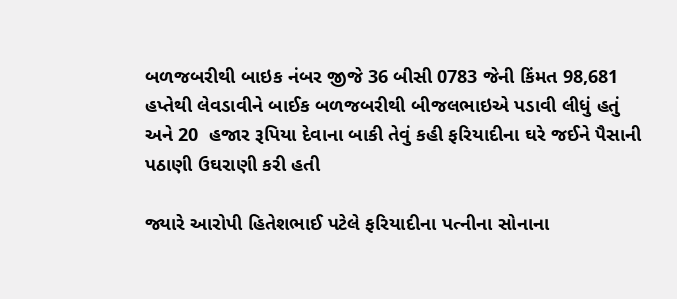બળજબરીથી બાઇક નંબર જીજે 36 બીસી 0783 જેની કિંમત 98,681 હપ્તેથી લેવડાવીને બાઈક બળજબરીથી બીજલભાઇએ પડાવી લીધું હતું અને 20  હજાર રૂપિયા દેવાના બાકી તેવું કહી ફરિયાદીના ઘરે જઈને પૈસાની પઠાણી ઉઘરાણી કરી હતી

જ્યારે આરોપી હિતેશભાઈ પટેલે ફરિયાદીના પત્નીના સોનાના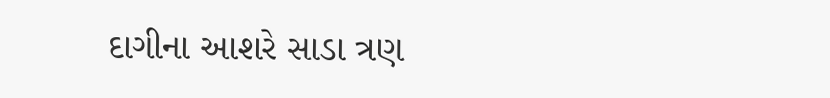દાગીના આશરે સાડા ત્રણ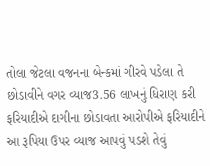તોલા જેટલા વજનના બેન્કમાં ગીરવે પડેલા તે છોડાવીને વગર વ્યાજ3.56 લાખનું ધિરાણ કરી ફરિયાદીએ દાગીના છોડાવતા આરોપીએ ફરિયાદીને આ રૂપિયા ઉપર વ્યાજ આપવું પડશે તેવું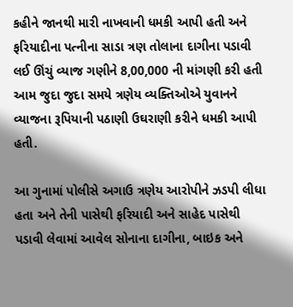કહીને જાનથી મારી નાખવાની ધમકી આપી હતી અને ફરિયાદીના પત્નીના સાડા ત્રણ તોલાના દાગીના પડાવી લઈ ઊંચું વ્યાજ ગણીને 8,00,000 ની માંગણી કરી હતી આમ જુદા જુદા સમયે ત્રણેય વ્યક્તિઓએ યુવાનને વ્યાજના રૂપિયાની પઠાણી ઉઘરાણી કરીને ધમકી આપી હતી.

આ ગુનામાં પોલીસે અગાઉ ત્રણેય આરોપીને ઝડપી લીધા હતા અને તેની પાસેથી ફરિયાદી અને સાહેદ પાસેથી પડાવી લેવામાં આવેલ સોનાના દાગીના, બાઇક અને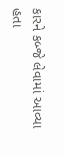કારને કબ્જે લેવામાં આવ્યા હતા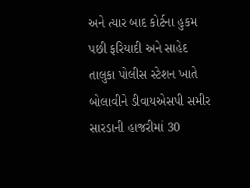અને ત્યાર બાદ કોર્ટના હુકમ પછી ફરિયાદી અને સાહેદ તાલુકા પોલીસ સ્ટેશન ખાતે બોલાવીને ડીવાયએસપી સમીર સારડાની હાજરીમાં 30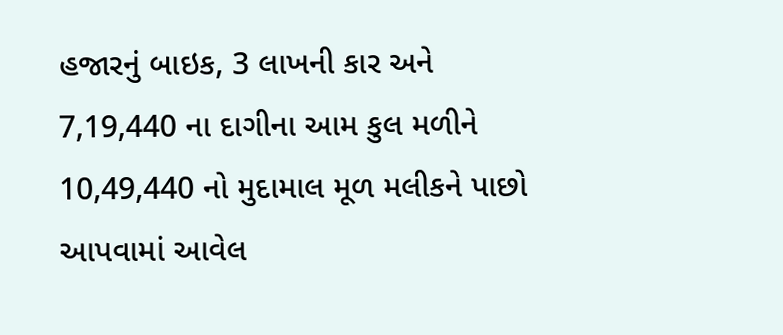હજારનું બાઇક, 3 લાખની કાર અને 7,19,440 ના દાગીના આમ કુલ મળીને 10,49,440 નો મુદામાલ મૂળ મલીકને પાછો આપવામાં આવેલ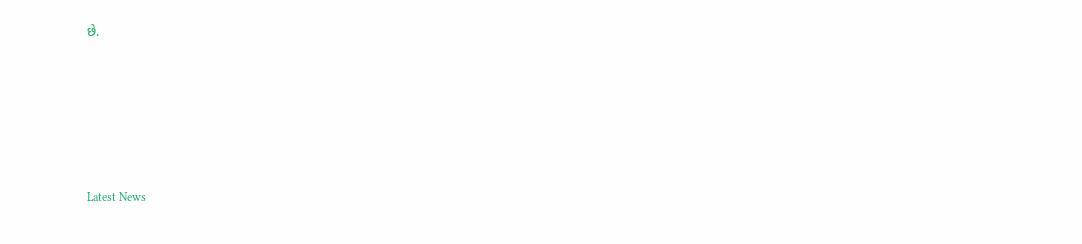છે.






Latest News